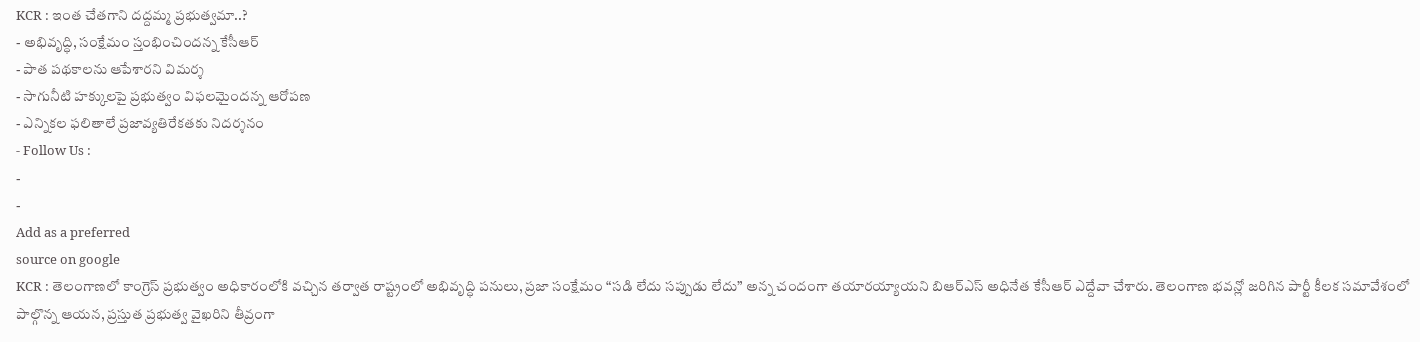KCR : ఇంత చేతగాని దద్దమ్మ ప్రభుత్వమా..?
- అభివృద్ధి, సంక్షేమం స్తంభించిందన్న కేసీఆర్
- పాత పథకాలను ఆపేశారని విమర్శ
- సాగునీటి హక్కులపై ప్రభుత్వం విఫలమైందన్న ఆరోపణ
- ఎన్నికల ఫలితాలే ప్రజావ్యతిరేకతకు నిదర్శనం
- Follow Us :
-
-
Add as a preferred
source on google
KCR : తెలంగాణలో కాంగ్రెస్ ప్రభుత్వం అధికారంలోకి వచ్చిన తర్వాత రాష్ట్రంలో అభివృద్ధి పనులు, ప్రజా సంక్షేమం “సడి లేదు సప్పుడు లేదు” అన్న చందంగా తయారయ్యాయని బిఆర్ఎస్ అధినేత కేసీఆర్ ఎద్దేవా చేశారు. తెలంగాణ భవన్లో జరిగిన పార్టీ కీలక సమావేశంలో పాల్గొన్న ఆయన, ప్రస్తుత ప్రభుత్వ వైఖరిని తీవ్రంగా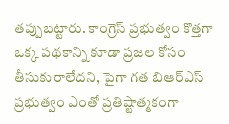తప్పుబట్టారు. కాంగ్రెస్ ప్రభుత్వం కొత్తగా ఒక్క పథకాన్ని కూడా ప్రజల కోసం తీసుకురాలేదని, పైగా గత బిఆర్ఎస్ ప్రభుత్వం ఎంతో ప్రతిష్టాత్మకంగా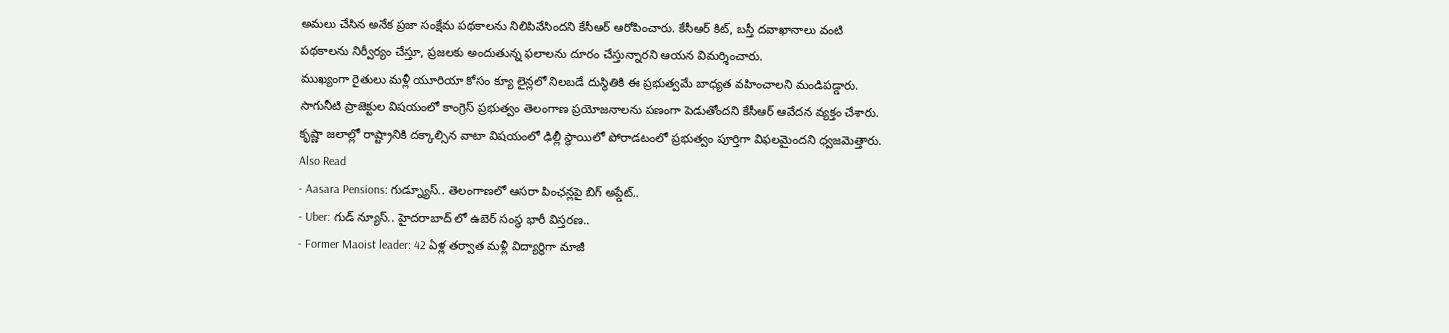అమలు చేసిన అనేక ప్రజా సంక్షేమ పథకాలను నిలిపివేసిందని కేసీఆర్ ఆరోపించారు. కేసీఆర్ కిట్, బస్తీ దవాఖానాలు వంటి పథకాలను నిర్వీర్యం చేస్తూ, ప్రజలకు అందుతున్న ఫలాలను దూరం చేస్తున్నారని ఆయన విమర్శించారు.
ముఖ్యంగా రైతులు మళ్లీ యూరియా కోసం క్యూ లైన్లలో నిలబడే దుస్థితికి ఈ ప్రభుత్వమే బాధ్యత వహించాలని మండిపడ్డారు. సాగునీటి ప్రాజెక్టుల విషయంలో కాంగ్రెస్ ప్రభుత్వం తెలంగాణ ప్రయోజనాలను పణంగా పెడుతోందని కేసీఆర్ ఆవేదన వ్యక్తం చేశారు. కృష్ణా జలాల్లో రాష్ట్రానికి దక్కాల్సిన వాటా విషయంలో ఢిల్లీ స్థాయిలో పోరాడటంలో ప్రభుత్వం పూర్తిగా విఫలమైందని ధ్వజమెత్తారు.
Also Read
- Aasara Pensions: గుడ్న్యూస్.. తెలంగాణలో ఆసరా పింఛన్లపై బిగ్ అప్డేట్..
- Uber: గుడ్ న్యూస్.. హైదరాబాద్ లో ఉబెర్ సంస్థ భారీ విస్తరణ..
- Former Maoist leader: 42 ఏళ్ల తర్వాత మళ్లీ విద్యార్థిగా మాజీ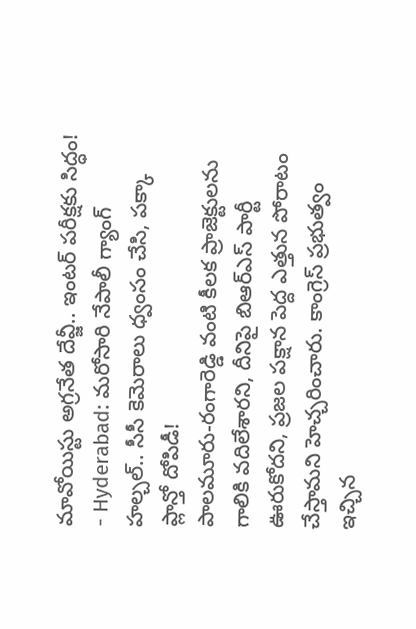మావోయిస్టు అగ్రనేత దేవ్జీ.. ఇంటర్ పరీక్షకు సిద్ధం!
- Hyderabad: మరోసారి నేపాలీ గ్యాంగ్ హల్చల్.. సీసీ కెమెరాలు ధ్వంసం చేసి, పక్కా ప్లాన్తో దోపిడీ!
పాలమూరు-రంగారెడ్డి వంటి కీలక ప్రాజెక్టులను గాలికి వదిలేశారని, దీనిపై బిఆర్ఎస్ పార్టీ ఊరుకోదని, ప్రజల పక్షాన పెద్ద ఎత్తున పోరాటం చేస్తామని హెచ్చరించారు. కాంగ్రెస్ ప్రభుత్వం ఇచ్చిన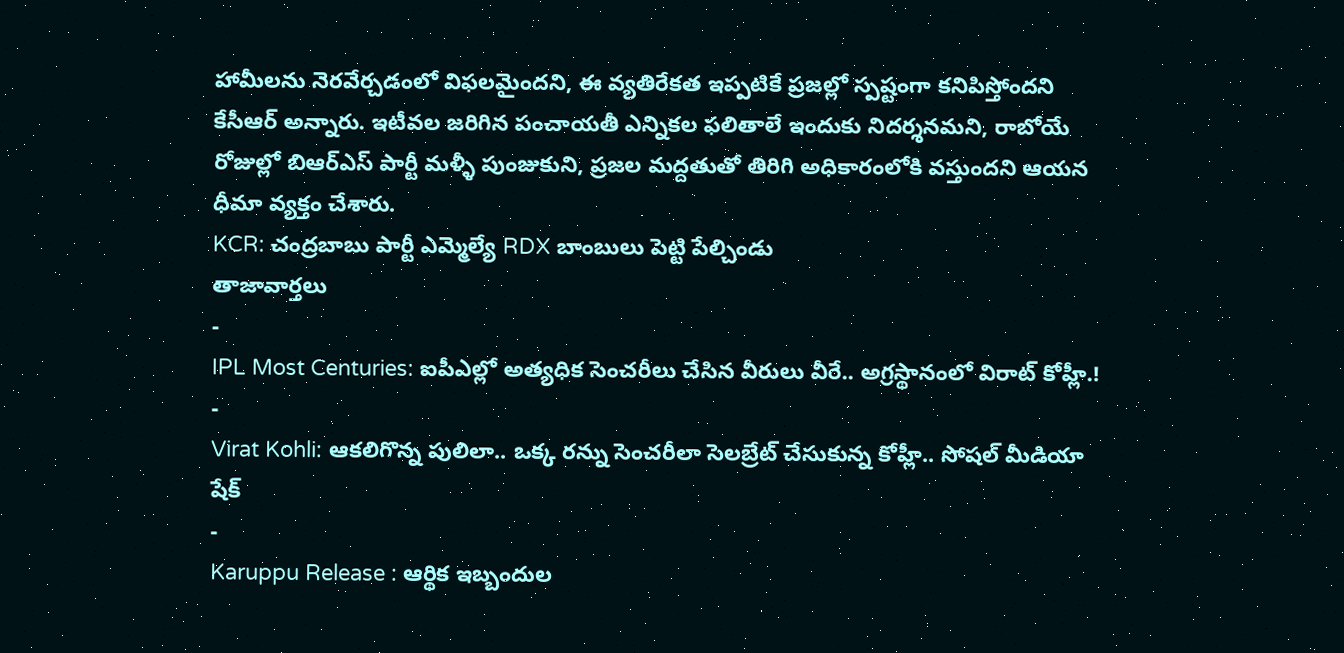హామీలను నెరవేర్చడంలో విఫలమైందని, ఈ వ్యతిరేకత ఇప్పటికే ప్రజల్లో స్పష్టంగా కనిపిస్తోందని కేసీఆర్ అన్నారు. ఇటీవల జరిగిన పంచాయతీ ఎన్నికల ఫలితాలే ఇందుకు నిదర్శనమని, రాబోయే రోజుల్లో బిఆర్ఎస్ పార్టీ మళ్ళీ పుంజుకుని, ప్రజల మద్దతుతో తిరిగి అధికారంలోకి వస్తుందని ఆయన ధీమా వ్యక్తం చేశారు.
KCR: చంద్రబాబు పార్టీ ఎమ్మెల్యే RDX బాంబులు పెట్టి పేల్చిండు
తాజావార్తలు
-
IPL Most Centuries: ఐపీఎల్లో అత్యధిక సెంచరీలు చేసిన వీరులు వీరే.. అగ్రస్థానంలో విరాట్ కోహ్లీ.!
-
Virat Kohli: ఆకలిగొన్న పులిలా.. ఒక్క రన్ను సెంచరీలా సెలబ్రేట్ చేసుకున్న కోహ్లీ.. సోషల్ మీడియా షేక్
-
Karuppu Release : ఆర్థిక ఇబ్బందుల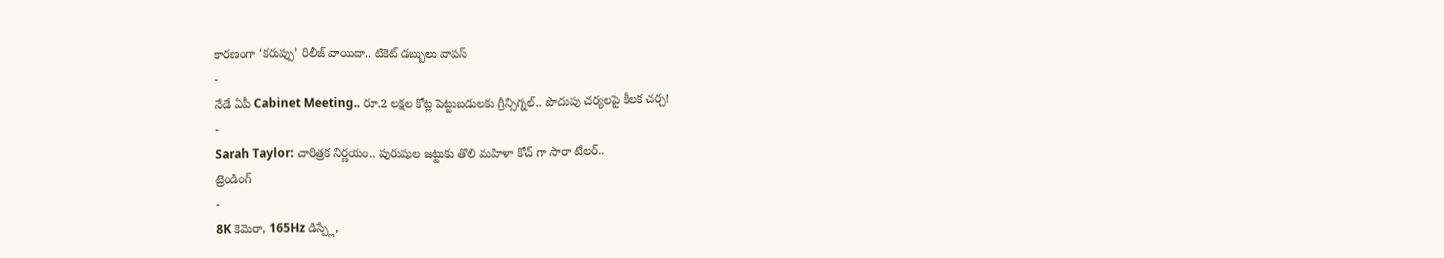కారణంగా ‘కరుప్పు’ రిలీజ్ వాయిదా.. టికెట్ డబ్బులు వాపస్
-
నేడే ఏపీ Cabinet Meeting.. రూ.2 లక్షల కోట్ల పెట్టుబడులకు గ్రీన్సిగ్నల్.. పొదుపు చర్యలపై కీలక చర్చ!
-
Sarah Taylor: చారిత్రక నిర్ణయం.. పురుషుల జట్టుకు తొలి మహిళా కోచ్ గా సారా టేలర్..
ట్రెండింగ్
-
8K కెమెరా, 165Hz డిస్ప్లే,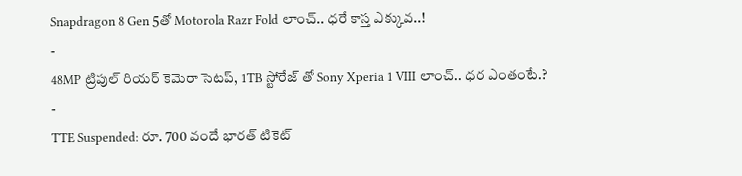Snapdragon 8 Gen 5తో Motorola Razr Fold లాంచ్.. ధరే కాస్త ఎక్కువ..!
-
48MP ట్రిపుల్ రియర్ కెమెరా సెటప్, 1TB స్టోరేజ్ తో Sony Xperia 1 VIII లాంచ్.. ధర ఎంతంటే.?
-
TTE Suspended: రూ. 700 వందే భారత్ టికెట్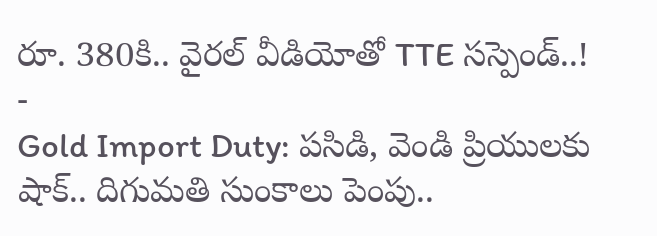రూ. 380కి.. వైరల్ వీడియోతో TTE సస్పెండ్..!
-
Gold Import Duty: పసిడి, వెండి ప్రియులకు షాక్.. దిగుమతి సుంకాలు పెంపు..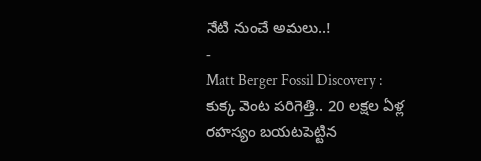నేటి నుంచే అమలు..!
-
Matt Berger Fossil Discovery : కుక్క వెంట పరిగెత్తి.. 20 లక్షల ఏళ్ల రహస్యం బయటపెట్టిన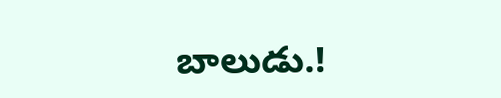బాలుడు.!